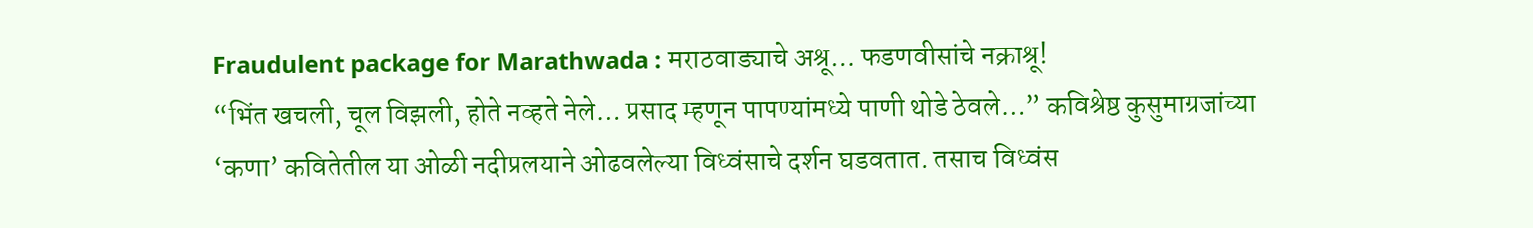Fraudulent package for Marathwada : मराठवाड्याचे अश्रू… फडणवीसांचे नक्राश्रू!
“भिंत खचली, चूल विझली, होते नव्हते नेले… प्रसाद म्हणून पापण्यांमध्ये पाणी थोडे ठेवले…” कविश्रेष्ठ कुसुमाग्रजांच्या ‘कणा’ कवितेतील या ओळी नदीप्रलयाने ओढवलेल्या विध्वंसाचे दर्शन घडवतात. तसाच विध्वंस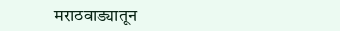मराठवाड्यातून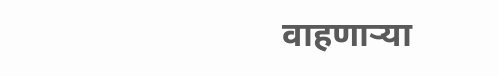वाहणाऱ्या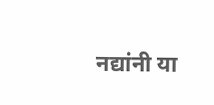नद्यांनी या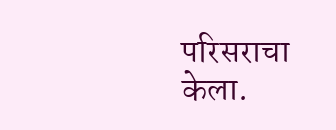परिसराचा केला.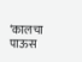‘कालचा पाऊस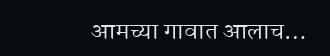आमच्या गावात आलाच…